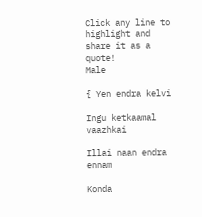Click any line to highlight and share it as a quote!
Male

{ Yen endra kelvi

Ingu ketkaamal vaazhkai

Illai naan endra ennam

Konda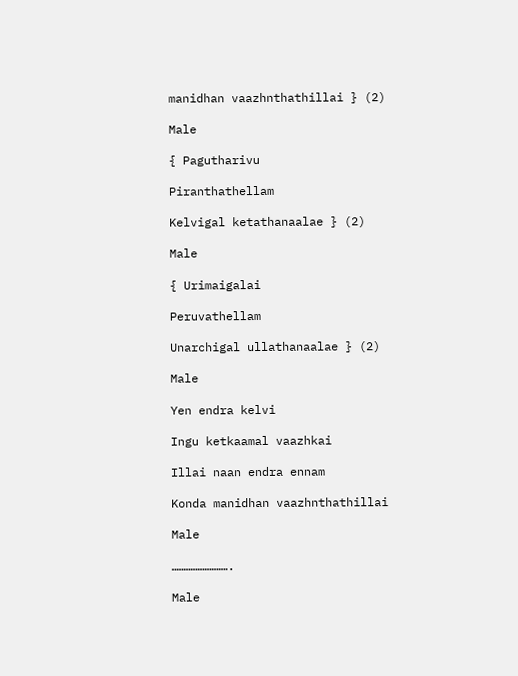manidhan vaazhnthathillai } (2)

Male

{ Pagutharivu

Piranthathellam

Kelvigal ketathanaalae } (2)

Male

{ Urimaigalai

Peruvathellam

Unarchigal ullathanaalae } (2)

Male

Yen endra kelvi

Ingu ketkaamal vaazhkai

Illai naan endra ennam

Konda manidhan vaazhnthathillai

Male

…………………….

Male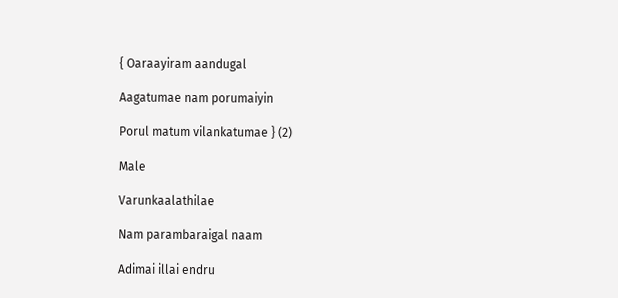{ Oaraayiram aandugal

Aagatumae nam porumaiyin

Porul matum vilankatumae } (2)

Male

Varunkaalathilae

Nam parambaraigal naam

Adimai illai endru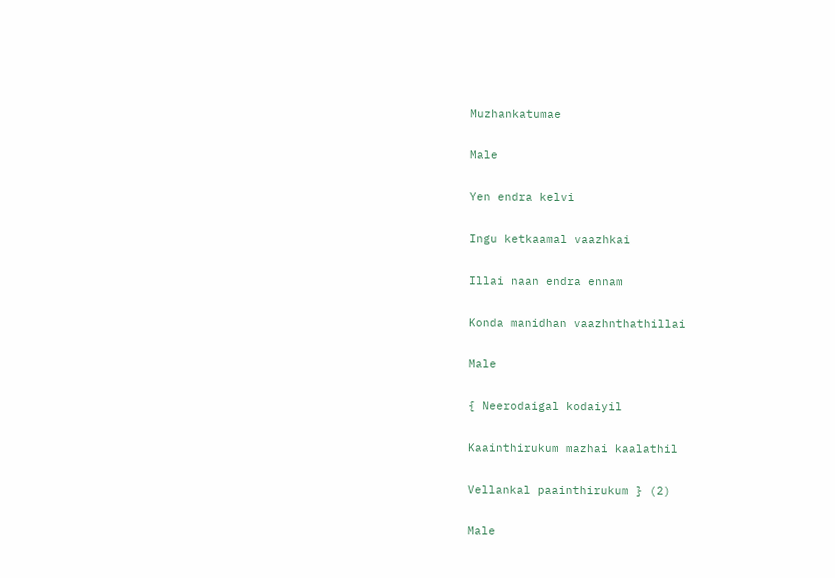Muzhankatumae

Male

Yen endra kelvi

Ingu ketkaamal vaazhkai

Illai naan endra ennam

Konda manidhan vaazhnthathillai

Male

{ Neerodaigal kodaiyil

Kaainthirukum mazhai kaalathil

Vellankal paainthirukum } (2)

Male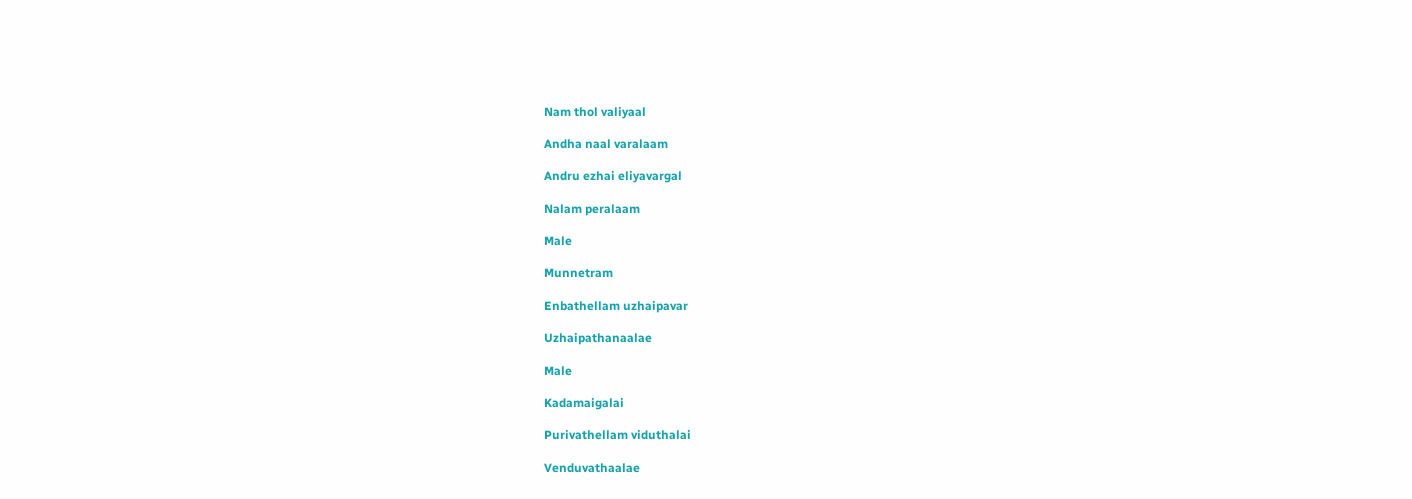Nam thol valiyaal

Andha naal varalaam

Andru ezhai eliyavargal

Nalam peralaam

Male

Munnetram

Enbathellam uzhaipavar

Uzhaipathanaalae

Male

Kadamaigalai

Purivathellam viduthalai

Venduvathaalae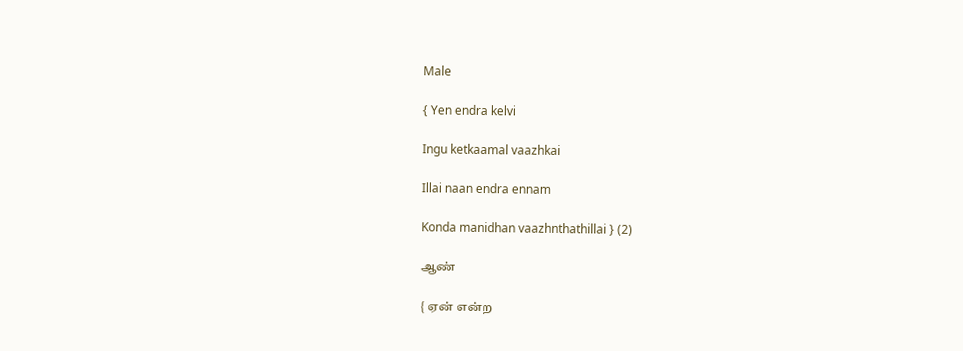Male

{ Yen endra kelvi

Ingu ketkaamal vaazhkai

Illai naan endra ennam

Konda manidhan vaazhnthathillai } (2)

ஆண்

{ ஏன் என்ற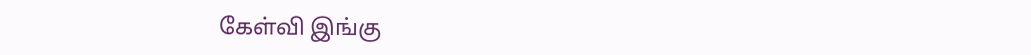கேள்வி இங்கு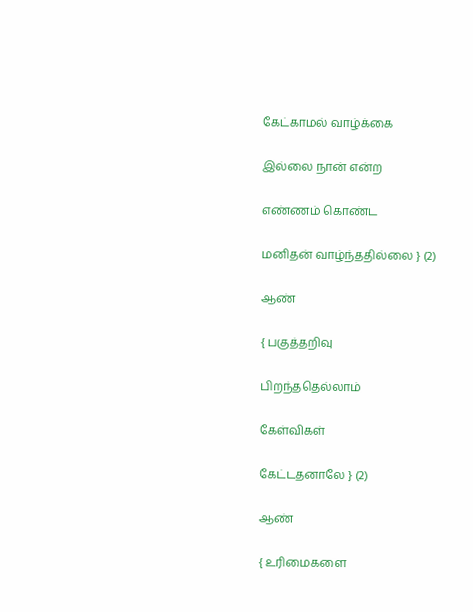கேட்காமல் வாழ்க்கை

இல்லை நான் என்ற

எண்ணம் கொண்ட

மனிதன் வாழ்ந்ததில்லை } (2)

ஆண்

{ பகுத்தறிவு

பிறந்ததெல்லாம்

கேள்விகள்

கேட்டதனாலே } (2)

ஆண்

{ உரிமைகளை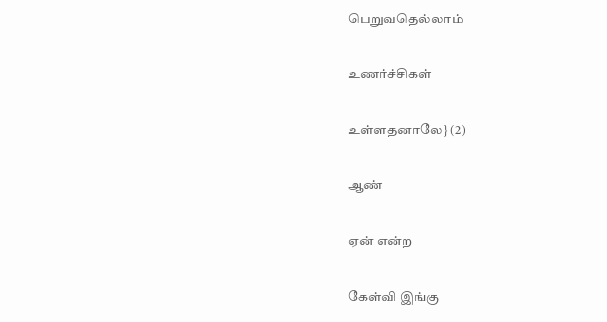பெறுவதெல்லாம்

உணர்ச்சிகள்

உள்ளதனாலே} (2)

ஆண்

ஏன் என்ற

கேள்வி இங்கு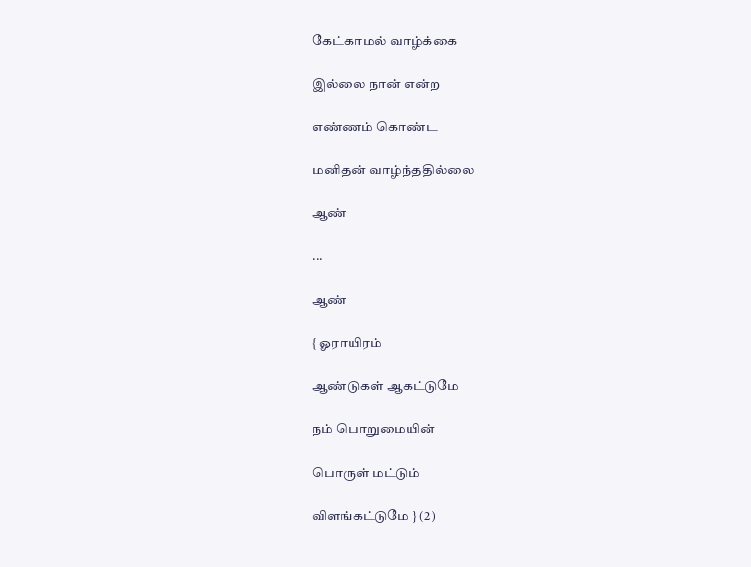கேட்காமல் வாழ்க்கை

இல்லை நான் என்ற

எண்ணம் கொண்ட

மனிதன் வாழ்ந்ததில்லை

ஆண்

...

ஆண்

{ ஓராயிரம்

ஆண்டுகள் ஆகட்டுமே

நம் பொறுமையின்

பொருள் மட்டும்

விளங்கட்டுமே } (2)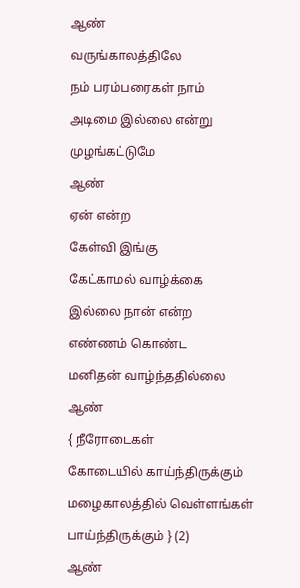ஆண்

வருங்காலத்திலே

நம் பரம்பரைகள் நாம்

அடிமை இல்லை என்று

முழங்கட்டுமே

ஆண்

ஏன் என்ற

கேள்வி இங்கு

கேட்காமல் வாழ்க்கை

இல்லை நான் என்ற

எண்ணம் கொண்ட

மனிதன் வாழ்ந்ததில்லை

ஆண்

{ நீரோடைகள்

கோடையில் காய்ந்திருக்கும்

மழைகாலத்தில் வெள்ளங்கள்

பாய்ந்திருக்கும் } (2)

ஆண்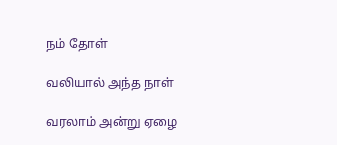நம் தோள்

வலியால் அந்த நாள்

வரலாம் அன்று ஏழை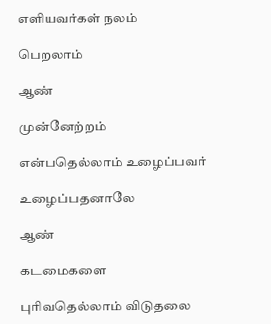எளியவர்கள் நலம்

பெறலாம்

ஆண்

முன்னேற்றம்

என்பதெல்லாம் உழைப்பவர்

உழைப்பதனாலே

ஆண்

கடமைகளை

புரிவதெல்லாம் விடுதலை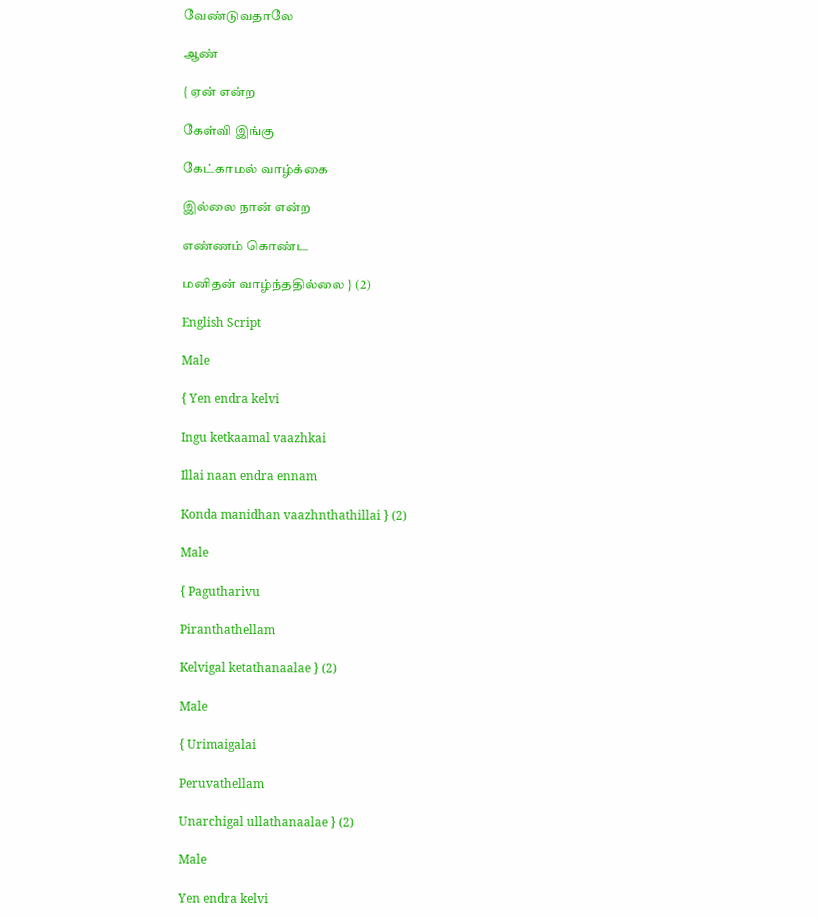வேண்டுவதாலே

ஆண்

{ ஏன் என்ற

கேள்வி இங்கு

கேட்காமல் வாழ்க்கை

இல்லை நான் என்ற

எண்ணம் கொண்ட

மனிதன் வாழ்ந்ததில்லை } (2)

English Script

Male

{ Yen endra kelvi

Ingu ketkaamal vaazhkai

Illai naan endra ennam

Konda manidhan vaazhnthathillai } (2)

Male

{ Pagutharivu

Piranthathellam

Kelvigal ketathanaalae } (2)

Male

{ Urimaigalai

Peruvathellam

Unarchigal ullathanaalae } (2)

Male

Yen endra kelvi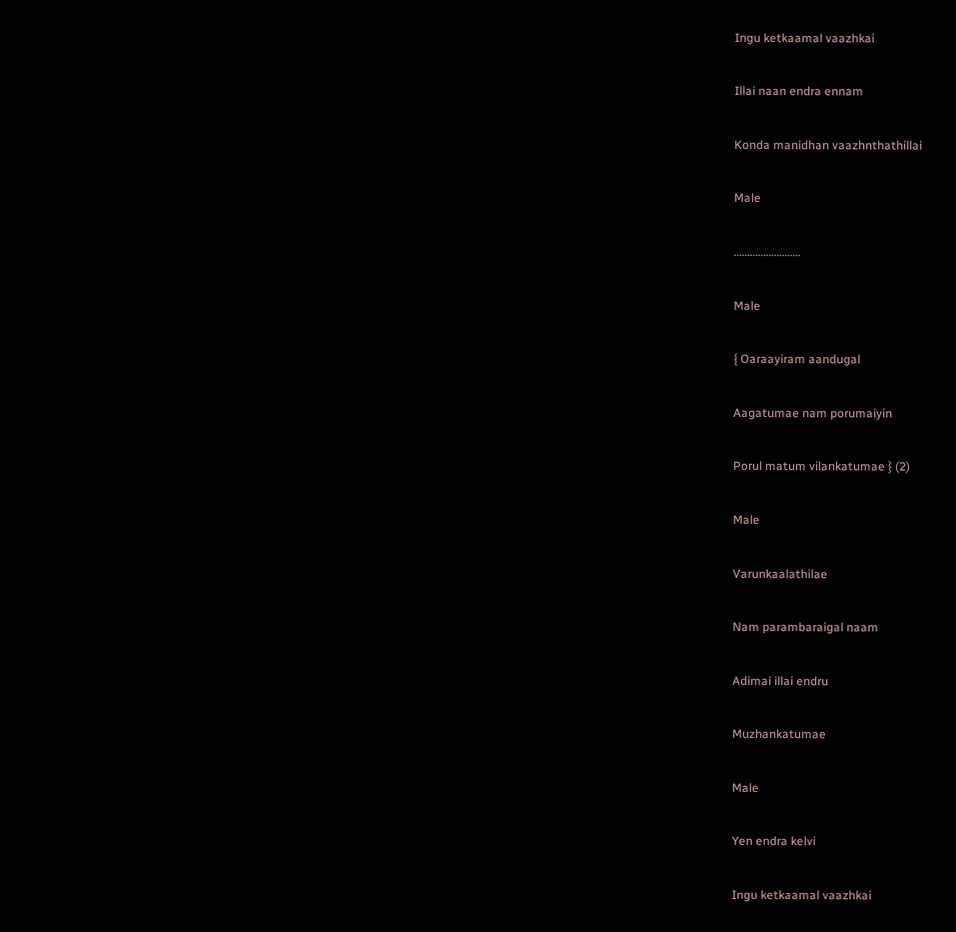Ingu ketkaamal vaazhkai

Illai naan endra ennam

Konda manidhan vaazhnthathillai

Male

…………………….

Male

{ Oaraayiram aandugal

Aagatumae nam porumaiyin

Porul matum vilankatumae } (2)

Male

Varunkaalathilae

Nam parambaraigal naam

Adimai illai endru

Muzhankatumae

Male

Yen endra kelvi

Ingu ketkaamal vaazhkai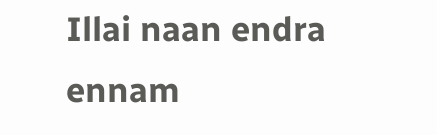Illai naan endra ennam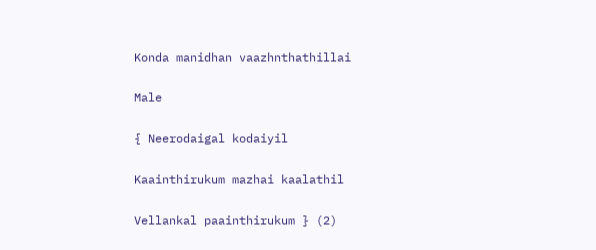Konda manidhan vaazhnthathillai

Male

{ Neerodaigal kodaiyil

Kaainthirukum mazhai kaalathil

Vellankal paainthirukum } (2)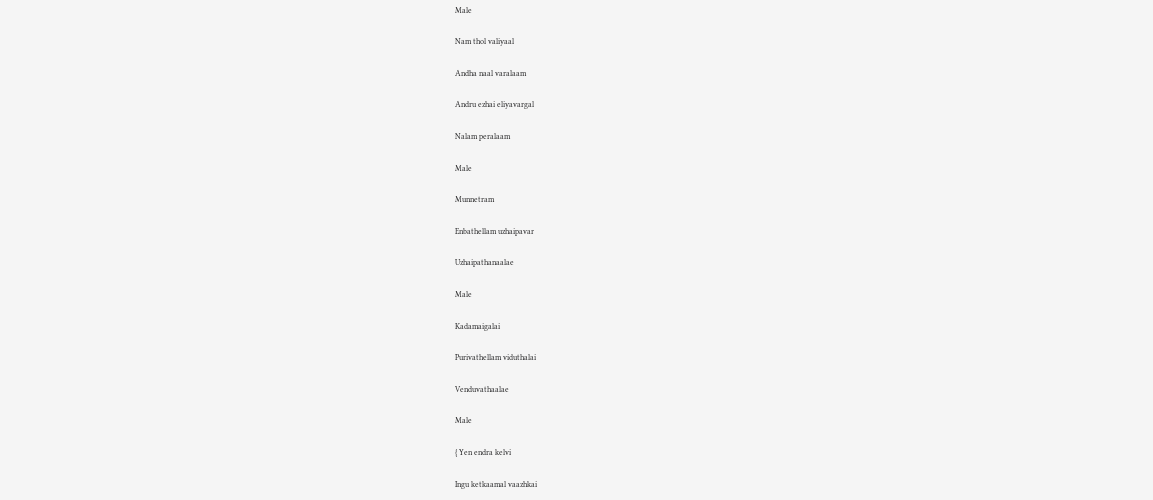Male

Nam thol valiyaal

Andha naal varalaam

Andru ezhai eliyavargal

Nalam peralaam

Male

Munnetram

Enbathellam uzhaipavar

Uzhaipathanaalae

Male

Kadamaigalai

Purivathellam viduthalai

Venduvathaalae

Male

{ Yen endra kelvi

Ingu ketkaamal vaazhkai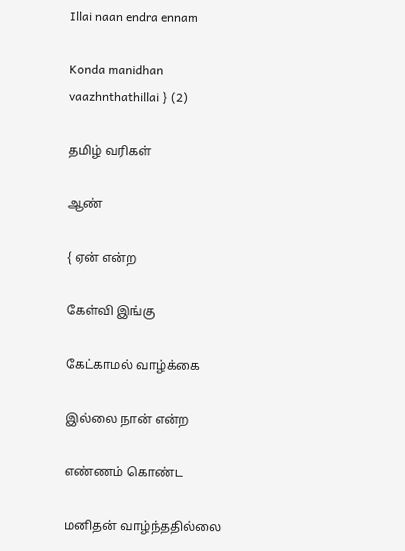Illai naan endra ennam

Konda manidhan vaazhnthathillai } (2)

தமிழ் வரிகள்

ஆண்

{ ஏன் என்ற

கேள்வி இங்கு

கேட்காமல் வாழ்க்கை

இல்லை நான் என்ற

எண்ணம் கொண்ட

மனிதன் வாழ்ந்ததில்லை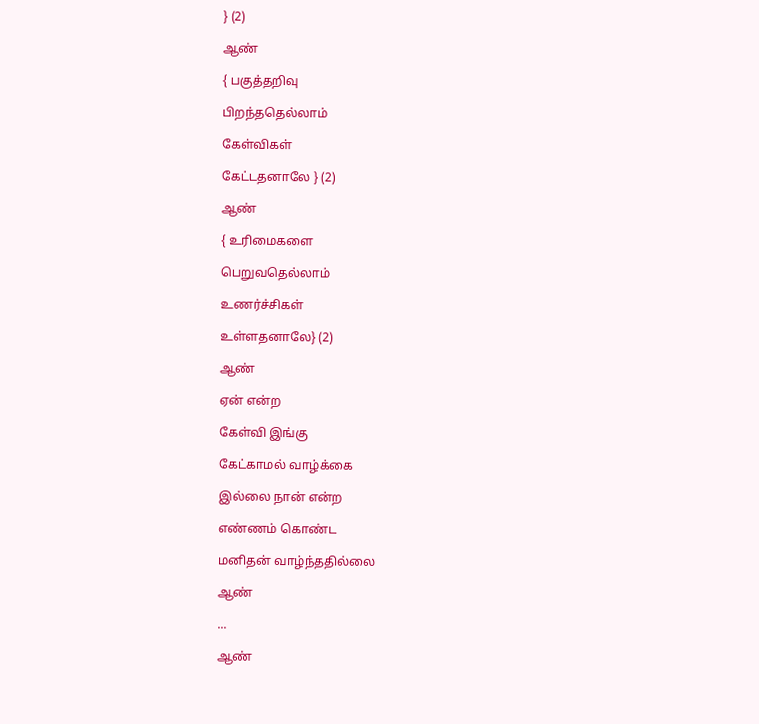} (2)

ஆண்

{ பகுத்தறிவு

பிறந்ததெல்லாம்

கேள்விகள்

கேட்டதனாலே } (2)

ஆண்

{ உரிமைகளை

பெறுவதெல்லாம்

உணர்ச்சிகள்

உள்ளதனாலே} (2)

ஆண்

ஏன் என்ற

கேள்வி இங்கு

கேட்காமல் வாழ்க்கை

இல்லை நான் என்ற

எண்ணம் கொண்ட

மனிதன் வாழ்ந்ததில்லை

ஆண்

...

ஆண்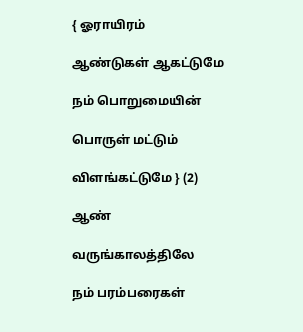{ ஓராயிரம்

ஆண்டுகள் ஆகட்டுமே

நம் பொறுமையின்

பொருள் மட்டும்

விளங்கட்டுமே } (2)

ஆண்

வருங்காலத்திலே

நம் பரம்பரைகள்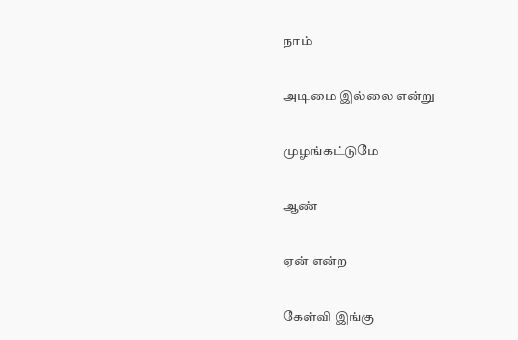நாம்

அடிமை இல்லை என்று

முழங்கட்டுமே

ஆண்

ஏன் என்ற

கேள்வி இங்கு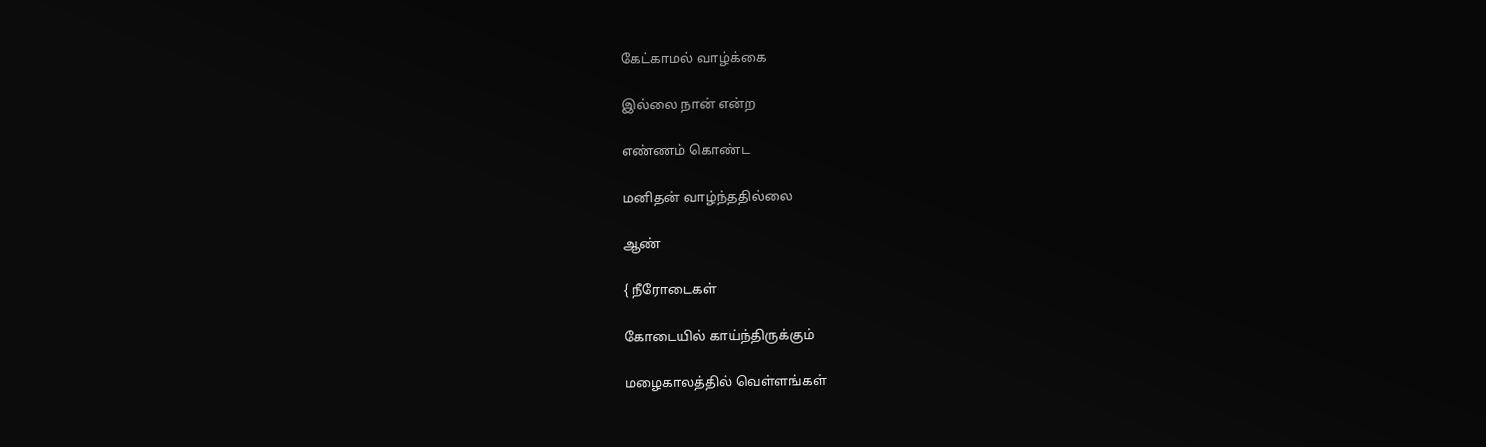கேட்காமல் வாழ்க்கை

இல்லை நான் என்ற

எண்ணம் கொண்ட

மனிதன் வாழ்ந்ததில்லை

ஆண்

{ நீரோடைகள்

கோடையில் காய்ந்திருக்கும்

மழைகாலத்தில் வெள்ளங்கள்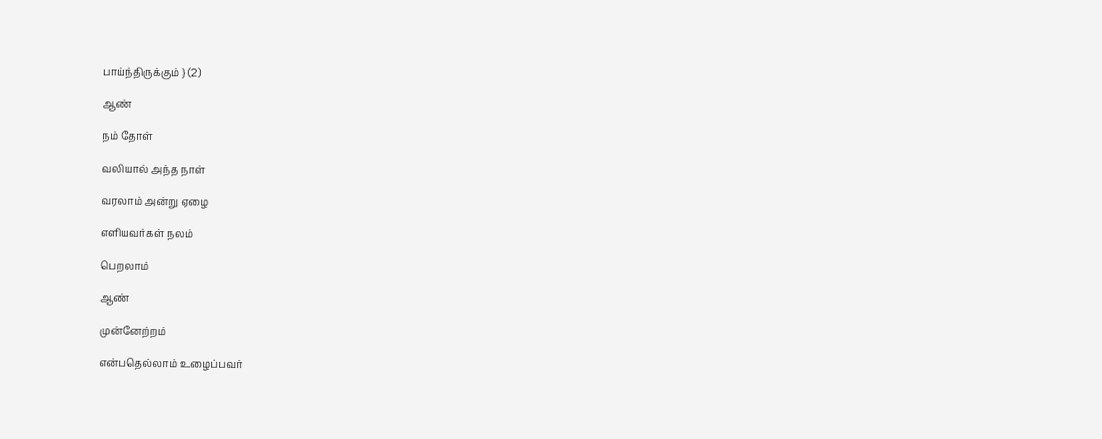பாய்ந்திருக்கும் } (2)

ஆண்

நம் தோள்

வலியால் அந்த நாள்

வரலாம் அன்று ஏழை

எளியவர்கள் நலம்

பெறலாம்

ஆண்

முன்னேற்றம்

என்பதெல்லாம் உழைப்பவர்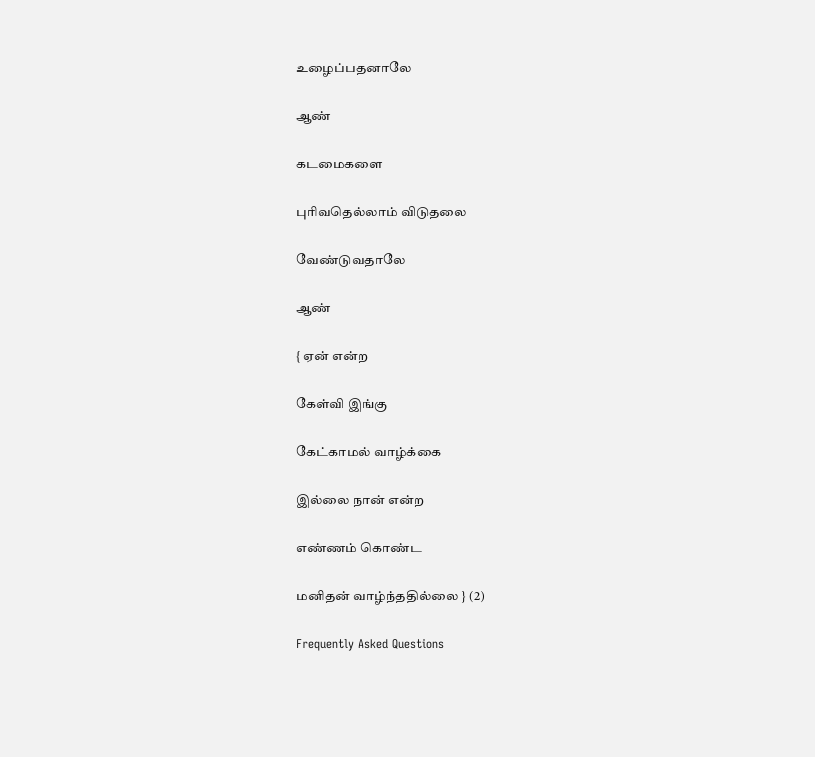உழைப்பதனாலே

ஆண்

கடமைகளை

புரிவதெல்லாம் விடுதலை

வேண்டுவதாலே

ஆண்

{ ஏன் என்ற

கேள்வி இங்கு

கேட்காமல் வாழ்க்கை

இல்லை நான் என்ற

எண்ணம் கொண்ட

மனிதன் வாழ்ந்ததில்லை } (2)

Frequently Asked Questions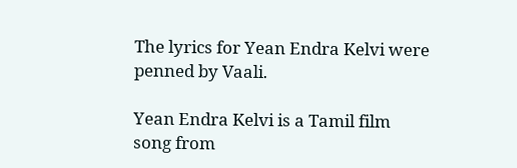The lyrics for Yean Endra Kelvi were penned by Vaali.

Yean Endra Kelvi is a Tamil film song from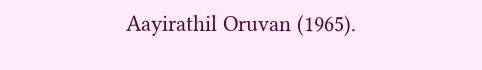Aayirathil Oruvan (1965).